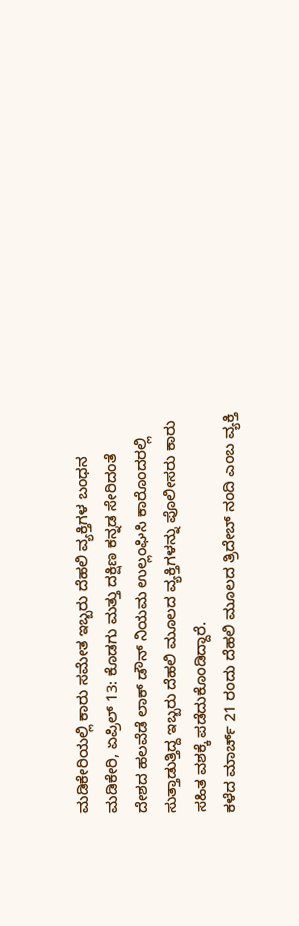ಮಡಿಕೇರಿಯಲ್ಲಿ ಕಾರು ಸಮೇತ ಇಬ್ಬರು ದೆಹಲಿ ವ್ಯಕ್ತಿಗಳ ಬಂಧನ
ಮಡಿಕೇರಿ, ಏಪ್ರಿಲ್ 13: ಕೊಡಗು ಮತ್ತು ದಕ್ಷಿಣ ಕನ್ನಡ ಸೇರಿದಂತೆ ದೇಶದ ಹಲವೆಡೆ ಲಾಕ್ ಡೌನ್ ನಿಯಮ ಉಲ್ಲಂಘಿಸಿ ಕಾರೊಂದರಲ್ಲಿ ಸುತ್ತಾಡುತ್ತಿದ್ದ ಇಬ್ಬರು ದೆಹಲಿ ಮೂಲದ ವ್ಯಕ್ತಿಗಳನ್ನು ಪೊಲೀಸರು ಕಾರು ಸಹಿತ ವಶಕ್ಕೆ ಪಡೆದುಕೊಂಡಿದ್ದಾರೆ.
ಕಳೆದ ಮಾರ್ಚ್ 21 ರಂದು ದೆಹಲಿ ಮೂಲದ ತ್ರಿದೇಬ್ ನಂದಿ ಎಂಬ ವ್ಯಕ್ತಿ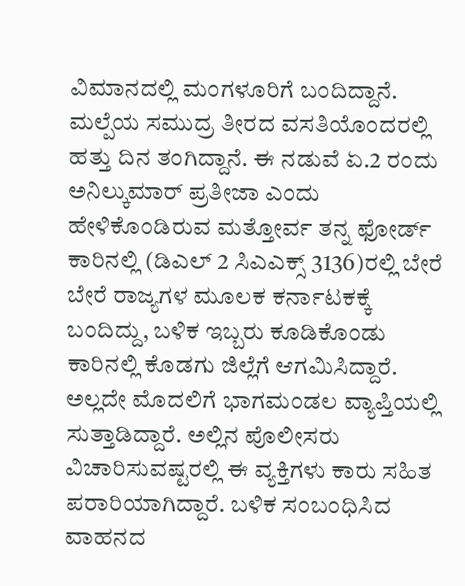ವಿಮಾನದಲ್ಲಿ ಮಂಗಳೂರಿಗೆ ಬಂದಿದ್ದಾನೆ. ಮಲ್ಪೆಯ ಸಮುದ್ರ ತೀರದ ವಸತಿಯೊಂದರಲ್ಲಿ ಹತ್ತು ದಿನ ತಂಗಿದ್ದಾನೆ. ಈ ನಡುವೆ ಏ.2 ರಂದು ಅನಿಲ್ಕುಮಾರ್ ಪ್ರತೀಜಾ ಎಂದು ಹೇಳಿಕೊಂಡಿರುವ ಮತ್ತೋರ್ವ ತನ್ನ ಫೋರ್ಡ್ ಕಾರಿನಲ್ಲಿ (ಡಿಎಲ್ 2 ಸಿಎಎಕ್ಸ್ 3136)ರಲ್ಲಿ ಬೇರೆ ಬೇರೆ ರಾಜ್ಯಗಳ ಮೂಲಕ ಕರ್ನಾಟಕಕ್ಕೆ ಬಂದಿದ್ದು, ಬಳಿಕ ಇಬ್ಬರು ಕೂಡಿಕೊಂಡು ಕಾರಿನಲ್ಲಿ ಕೊಡಗು ಜಿಲ್ಲೆಗೆ ಆಗಮಿಸಿದ್ದಾರೆ.
ಅಲ್ಲದೇ ಮೊದಲಿಗೆ ಭಾಗಮಂಡಲ ವ್ಯಾಪ್ತಿಯಲ್ಲಿ ಸುತ್ತಾಡಿದ್ದಾರೆ. ಅಲ್ಲಿನ ಪೊಲೀಸರು ವಿಚಾರಿಸುವಷ್ಟರಲ್ಲಿ ಈ ವ್ಯಕ್ತಿಗಳು ಕಾರು ಸಹಿತ ಪರಾರಿಯಾಗಿದ್ದಾರೆ. ಬಳಿಕ ಸಂಬಂಧಿಸಿದ ವಾಹನದ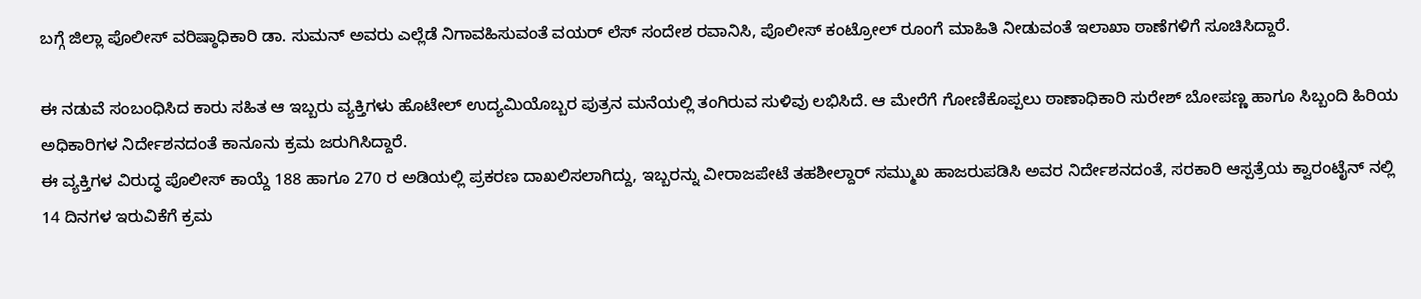ಬಗ್ಗೆ ಜಿಲ್ಲಾ ಪೊಲೀಸ್ ವರಿಷ್ಠಾಧಿಕಾರಿ ಡಾ. ಸುಮನ್ ಅವರು ಎಲ್ಲೆಡೆ ನಿಗಾವಹಿಸುವಂತೆ ವಯರ್ ಲೆಸ್ ಸಂದೇಶ ರವಾನಿಸಿ, ಪೊಲೀಸ್ ಕಂಟ್ರೋಲ್ ರೂಂಗೆ ಮಾಹಿತಿ ನೀಡುವಂತೆ ಇಲಾಖಾ ಠಾಣೆಗಳಿಗೆ ಸೂಚಿಸಿದ್ದಾರೆ.

ಈ ನಡುವೆ ಸಂಬಂಧಿಸಿದ ಕಾರು ಸಹಿತ ಆ ಇಬ್ಬರು ವ್ಯಕ್ತಿಗಳು ಹೊಟೇಲ್ ಉದ್ಯಮಿಯೊಬ್ಬರ ಪುತ್ರನ ಮನೆಯಲ್ಲಿ ತಂಗಿರುವ ಸುಳಿವು ಲಭಿಸಿದೆ. ಆ ಮೇರೆಗೆ ಗೋಣಿಕೊಪ್ಪಲು ಠಾಣಾಧಿಕಾರಿ ಸುರೇಶ್ ಬೋಪಣ್ಣ ಹಾಗೂ ಸಿಬ್ಬಂದಿ ಹಿರಿಯ ಅಧಿಕಾರಿಗಳ ನಿರ್ದೇಶನದಂತೆ ಕಾನೂನು ಕ್ರಮ ಜರುಗಿಸಿದ್ದಾರೆ.
ಈ ವ್ಯಕ್ತಿಗಳ ವಿರುದ್ಧ ಪೊಲೀಸ್ ಕಾಯ್ದೆ 188 ಹಾಗೂ 270 ರ ಅಡಿಯಲ್ಲಿ ಪ್ರಕರಣ ದಾಖಲಿಸಲಾಗಿದ್ದು, ಇಬ್ಬರನ್ನು ವೀರಾಜಪೇಟೆ ತಹಶೀಲ್ದಾರ್ ಸಮ್ಮುಖ ಹಾಜರುಪಡಿಸಿ ಅವರ ನಿರ್ದೇಶನದಂತೆ, ಸರಕಾರಿ ಆಸ್ಪತ್ರೆಯ ಕ್ವಾರಂಟೈನ್ ನಲ್ಲಿ 14 ದಿನಗಳ ಇರುವಿಕೆಗೆ ಕ್ರಮ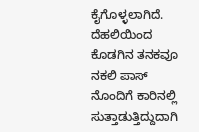ಕೈಗೊಳ್ಳಲಾಗಿದೆ. ದೆಹಲಿಯಿಂದ ಕೊಡಗಿನ ತನಕವೂ ನಕಲಿ ಪಾಸ್ ನೊಂದಿಗೆ ಕಾರಿನಲ್ಲಿ ಸುತ್ತಾಡುತ್ತಿದ್ದುದಾಗಿ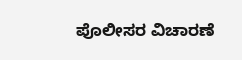ಪೊಲೀಸರ ವಿಚಾರಣೆ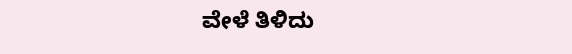ವೇಳೆ ತಿಳಿದು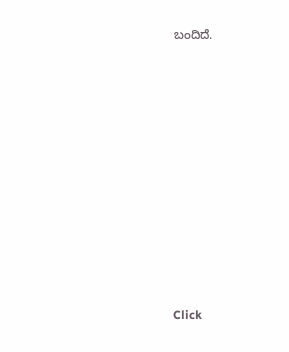ಬಂದಿದೆ.












Click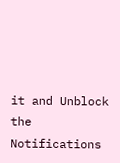it and Unblock the Notifications